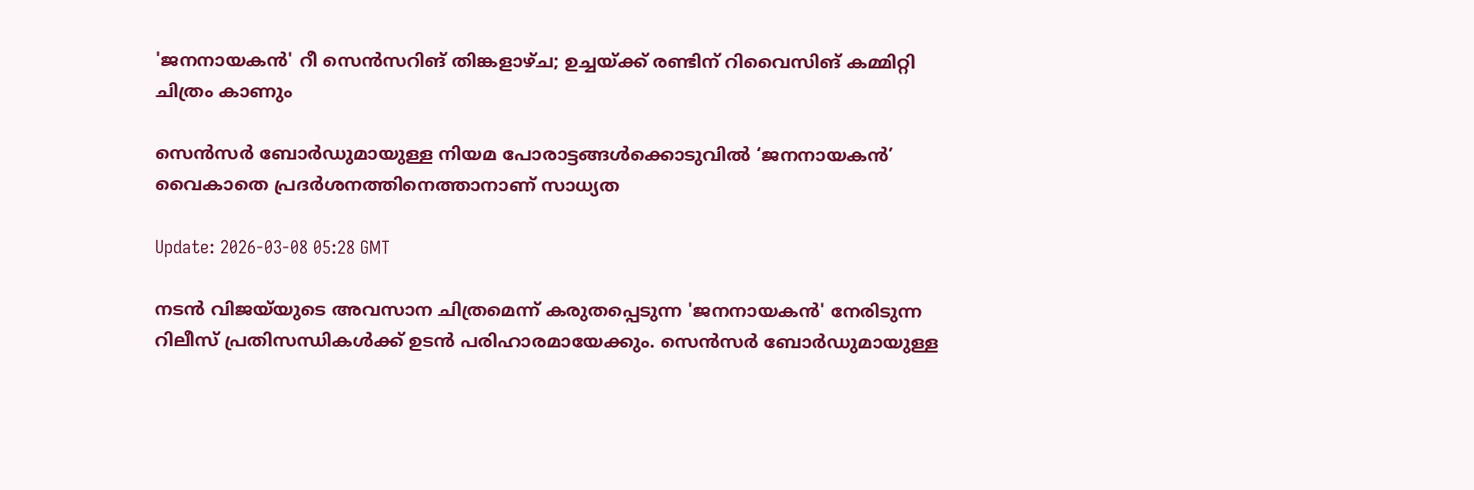'ജനനായകൻ' റീ സെൻസറിങ് തിങ്കളാഴ്ച; ഉച്ചയ്ക്ക് രണ്ടിന് റിവൈസിങ് കമ്മിറ്റി ചിത്രം കാണും

സെൻസർ ബോർഡുമായുള്ള നിയമ പോരാട്ടങ്ങൾക്കൊടുവിൽ ‘ജനനായകൻ’ വൈകാതെ പ്രദർശനത്തിനെത്താനാണ് സാധ്യത

Update: 2026-03-08 05:28 GMT

നടൻ വിജയ്‌യുടെ അവസാന ചിത്രമെന്ന് കരുതപ്പെടുന്ന 'ജനനായകൻ' നേരിടുന്ന റിലീസ് പ്രതിസന്ധികൾക്ക് ഉടൻ പരിഹാരമായേക്കും. സെൻസർ ബോർഡുമായുള്ള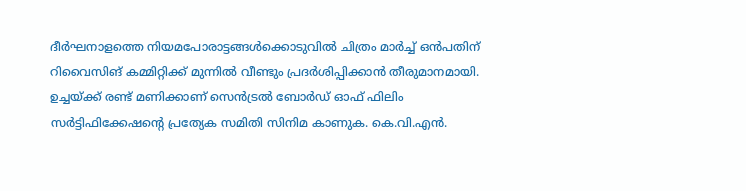ദീർഘനാളത്തെ നിയമപോരാട്ടങ്ങൾക്കൊടുവിൽ ചിത്രം മാർച്ച് ഒൻപതിന് റിവൈസിങ് കമ്മിറ്റിക്ക് മുന്നിൽ വീണ്ടും പ്രദർശിപ്പിക്കാൻ തീരുമാനമായി. ഉച്ചയ്ക്ക് രണ്ട് മണിക്കാണ് സെൻട്രൽ ബോർഡ് ഓഫ് ഫിലിം സർട്ടിഫിക്കേഷന്റെ പ്രത്യേക സമിതി സിനിമ കാണുക. കെ.വി.എൻ.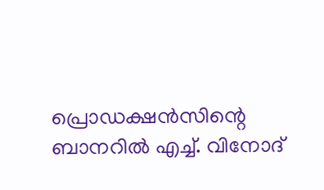പ്രൊഡക്ഷൻസിന്റെ ബാനറിൽ എച്ച്. വിനോദ്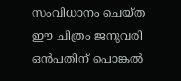സംവിധാനം ചെയ്ത ഈ ചിത്രം ജനുവരി ഒൻപതിന് പൊങ്കൽ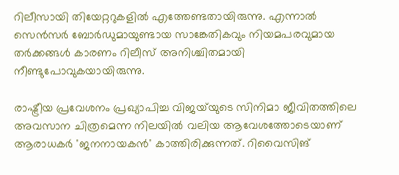റിലീസായി തിയേറ്ററുകളിൽ എത്തേണ്ടതായിരുന്നു. എന്നാൽ സെൻസർ ബോർഡുമായുണ്ടായ സാങ്കേതികവും നിയമപരവുമായ തർക്കങ്ങൾ കാരണം റിലീസ് അനിശ്ചിതമായി നീണ്ടുപോവുകയായിരുന്നു.

രാഷ്ട്രീയ പ്രവേശനം പ്രഖ്യാപിച്ച വിജയ്‌യുടെ സിനിമാ ജീവിതത്തിലെ അവസാന ചിത്രമെന്ന നിലയിൽ വലിയ ആവേശത്തോടെയാണ് ആരാധകർ 'ജനനായകൻ' കാത്തിരിക്കുന്നത്. റിവൈസിങ്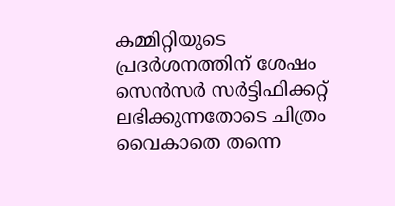കമ്മിറ്റിയുടെ പ്രദർശനത്തിന് ശേഷം സെൻസർ സർട്ടിഫിക്കറ്റ് ലഭിക്കുന്നതോടെ ചിത്രം വൈകാതെ തന്നെ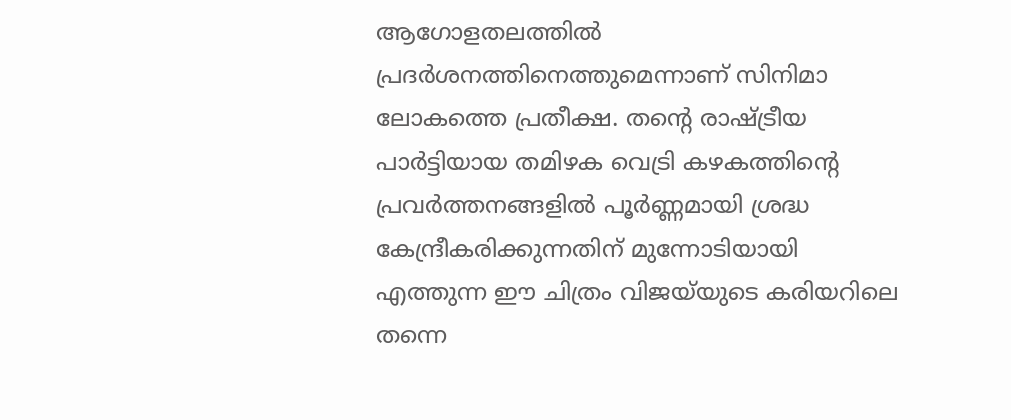ആഗോളതലത്തിൽ പ്രദർശനത്തിനെത്തുമെന്നാണ് സിനിമാ ലോകത്തെ പ്രതീക്ഷ. തന്റെ രാഷ്ട്രീയ പാർട്ടിയായ തമിഴക വെട്രി കഴകത്തിന്റെ പ്രവർത്തനങ്ങളിൽ പൂർണ്ണമായി ശ്രദ്ധ കേന്ദ്രീകരിക്കുന്നതിന് മുന്നോടിയായി എത്തുന്ന ഈ ചിത്രം വിജയ്‌യുടെ കരിയറിലെ തന്നെ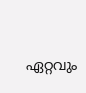ഏറ്റവും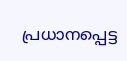പ്രധാനപ്പെട്ട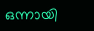ഒന്നായി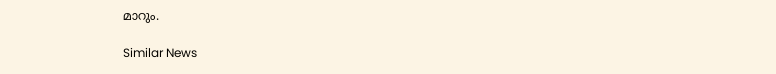മാറും.

Similar News